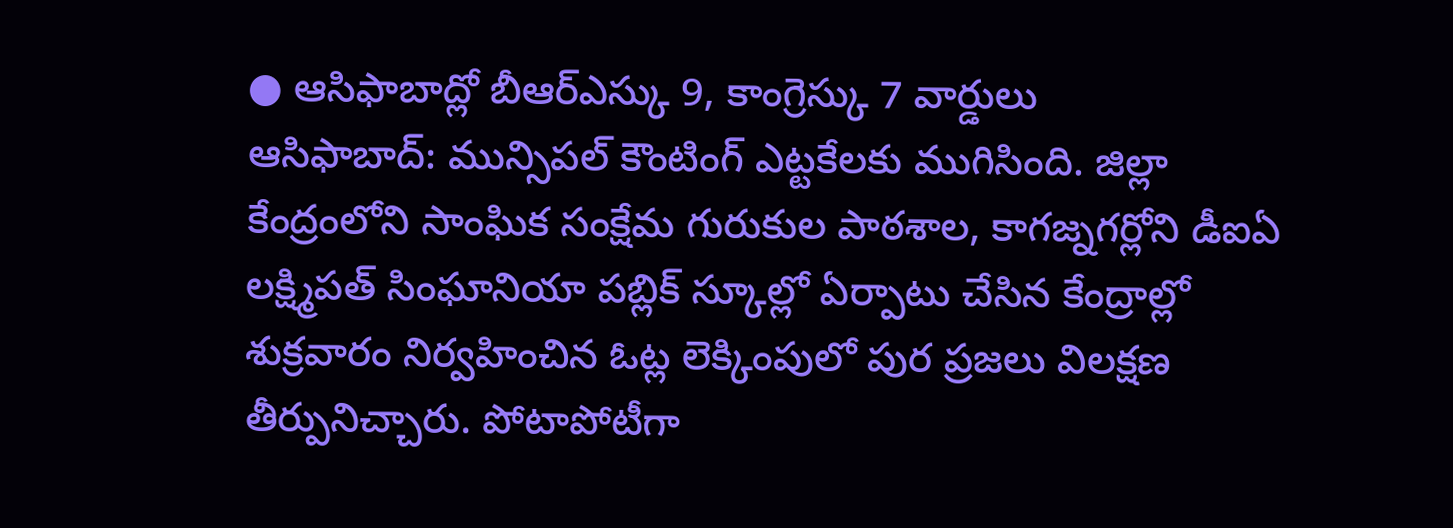● ఆసిఫాబాద్లో బీఆర్ఎస్కు 9, కాంగ్రెస్కు 7 వార్డులు
ఆసిఫాబాద్: మున్సిపల్ కౌంటింగ్ ఎట్టకేలకు ముగిసింది. జిల్లా కేంద్రంలోని సాంఘిక సంక్షేమ గురుకుల పాఠశాల, కాగజ్నగర్లోని డీఐఏ లక్ష్మిపత్ సింఘానియా పబ్లిక్ స్కూల్లో ఏర్పాటు చేసిన కేంద్రాల్లో శుక్రవారం నిర్వహించిన ఓట్ల లెక్కింపులో పుర ప్రజలు విలక్షణ తీర్పునిచ్చారు. పోటాపోటీగా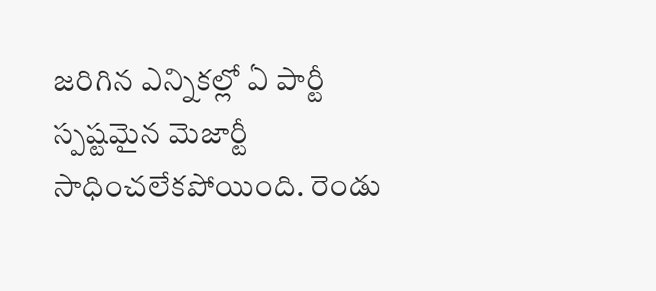జరిగిన ఎన్నికల్లో ఏ పార్టీ స్పష్టమైన మెజార్టీ సాధించలేకపోయింది. రెండు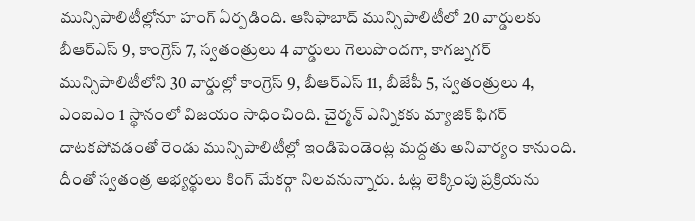మున్సిపాలిటీల్లోనూ హంగ్ ఏర్పడింది. ఆసిఫాబాద్ మున్సిపాలిటీలో 20 వార్డులకు బీఆర్ఎస్ 9, కాంగ్రెస్ 7, స్వతంత్రులు 4 వార్డులు గెలుపొందగా, కాగజ్నగర్ మున్సిపాలిటీలోని 30 వార్డుల్లో కాంగ్రెస్ 9, బీఆర్ఎస్ 11, బీజేపీ 5, స్వతంత్రులు 4, ఎంఐఎం 1 స్థానంలో విజయం సాధించింది. చైర్మన్ ఎన్నికకు మ్యాజిక్ ఫిగర్ దాటకపోవడంతో రెండు మున్సిపాలిటీల్లో ఇండిపెండెంట్ల మద్దతు అనివార్యం కానుంది. దీంతో స్వతంత్ర అభ్యర్థులు కింగ్ మేకర్గా నిలవనున్నారు. ఓట్ల లెక్కింపు ప్రక్రియను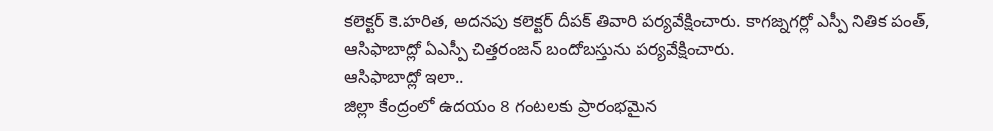కలెక్టర్ కె.హరిత, అదనపు కలెక్టర్ దీపక్ తివారి పర్యవేక్షించారు. కాగజ్నగర్లో ఎస్పీ నితిక పంత్, ఆసిఫాబాద్లో ఏఎస్పీ చిత్తరంజన్ బందోబస్తును పర్యవేక్షించారు.
ఆసిఫాబాద్లో ఇలా..
జిల్లా కేంద్రంలో ఉదయం 8 గంటలకు ప్రారంభమైన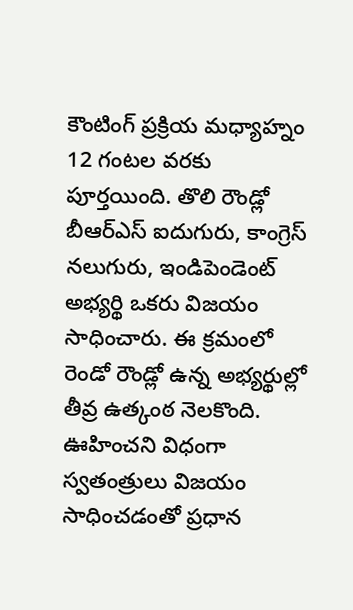కౌంటింగ్ ప్రక్రియ మధ్యాహ్నం 12 గంటల వరకు పూర్తయింది. తొలి రౌండ్లో బీఆర్ఎస్ ఐదుగురు, కాంగ్రెస్ నలుగురు, ఇండిపెండెంట్ అభ్యర్థి ఒకరు విజయం సాధించారు. ఈ క్రమంలో రెండో రౌండ్లో ఉన్న అభ్యర్థుల్లో తీవ్ర ఉత్కంఠ నెలకొంది. ఊహించని విధంగా స్వతంత్రులు విజయం సాధించడంతో ప్రధాన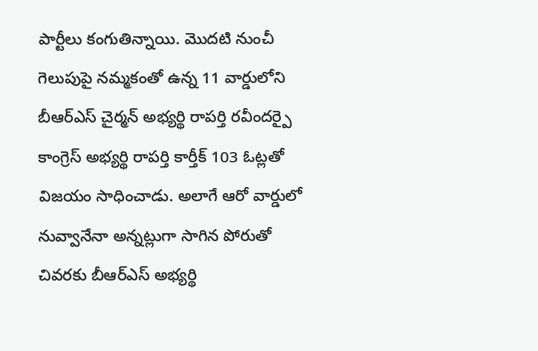పార్టీలు కంగుతిన్నాయి. మొదటి నుంచీ గెలుపుపై నమ్మకంతో ఉన్న 11 వార్డులోని బీఆర్ఎస్ చైర్మన్ అభ్యర్థి రాపర్తి రవీందర్పై కాంగ్రెస్ అభ్యర్థి రాపర్తి కార్తీక్ 103 ఓట్లతో విజయం సాధించాడు. అలాగే ఆరో వార్డులో నువ్వానేనా అన్నట్లుగా సాగిన పోరుతో చివరకు బీఆర్ఎస్ అభ్యర్థి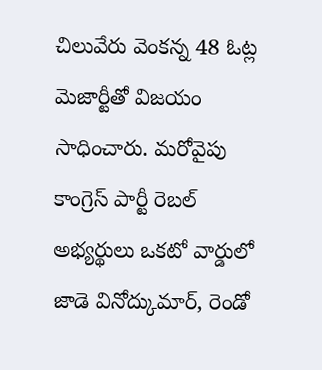చిలువేరు వెంకన్న 48 ఓట్ల మెజార్టీతో విజయం సాధించారు. మరోవైపు కాంగ్రెస్ పార్టీ రెబల్ అభ్యర్థులు ఒకటో వార్డులో జాడె వినోద్కుమార్, రెండో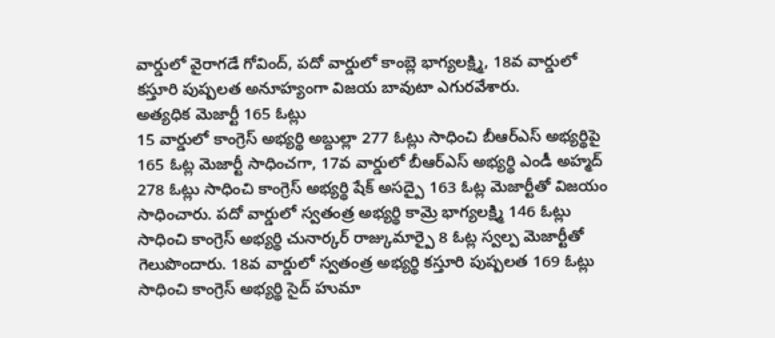వార్డులో వైరాగడే గోవింద్, పదో వార్డులో కాంబ్లె భాగ్యలక్ష్మి, 18వ వార్డులో కస్తూరి పుష్పలత అనూహ్యంగా విజయ బావుటా ఎగురవేశారు.
అత్యధిక మెజార్టీ 165 ఓట్లు
15 వార్డులో కాంగ్రెస్ అభ్యర్థి అబ్దుల్లా 277 ఓట్లు సాధించి బీఆర్ఎస్ అభ్యర్థిపై 165 ఓట్ల మెజార్టీ సాధించగా, 17వ వార్డులో బీఆర్ఎస్ అభ్యర్థి ఎండీ అహ్మద్ 278 ఓట్లు సాధించి కాంగ్రెస్ అభ్యర్థి షేక్ అసద్పై 163 ఓట్ల మెజార్టీతో విజయం సాధించారు. పదో వార్డులో స్వతంత్ర అభ్యర్థి కామ్రె భాగ్యలక్ష్మి 146 ఓట్లు సాధించి కాంగ్రెస్ అభ్యర్థి చునార్కర్ రాజ్కుమార్పై 8 ఓట్ల స్వల్ప మెజార్టీతో గెలుపొందారు. 18వ వార్డులో స్వతంత్ర అభ్యర్థి కస్తూరి పుష్పలత 169 ఓట్లు సాధించి కాంగ్రెస్ అభ్యర్థి సైద్ హుమా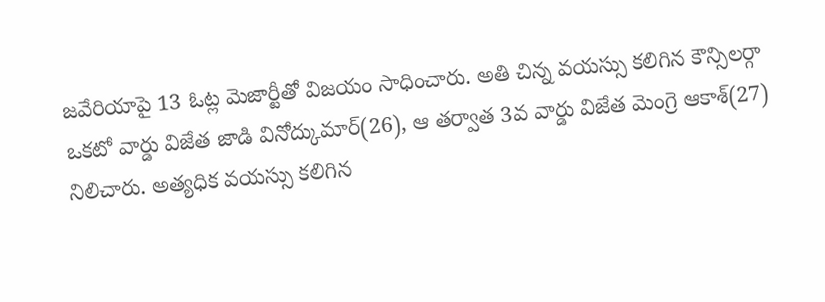జవేరియాపై 13 ఓట్ల మెజార్టీతో విజయం సాధించారు. అతి చిన్న వయస్సు కలిగిన కౌన్సిలర్గా ఒకటో వార్డు విజేత జాడి వినోద్కుమార్(26), ఆ తర్వాత 3వ వార్డు విజేత మెంగ్రె ఆకాశ్(27) నిలిచారు. అత్యధిక వయస్సు కలిగిన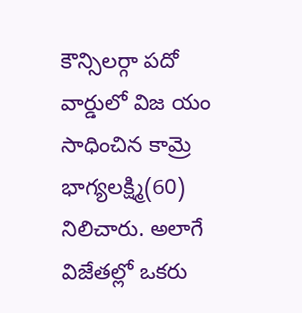కౌన్సిలర్గా పదో వార్డులో విజ యం సాధించిన కామ్రె భాగ్యలక్ష్మి(60) నిలిచారు. అలాగే విజేతల్లో ఒకరు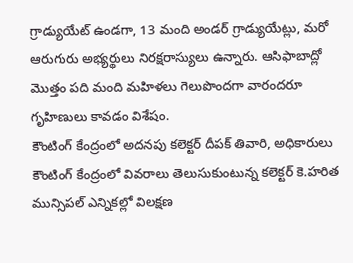గ్రాడ్యుయేట్ ఉండగా, 13 మంది అండర్ గ్రాడ్యుయేట్లు, మరో ఆరుగురు అభ్యర్థులు నిరక్షరాస్యులు ఉన్నారు. ఆసిఫాబాద్లో మొత్తం పది మంది మహిళలు గెలుపొందగా వారందరూ గృహిణులు కావడం విశేషం.
కౌంటింగ్ కేంద్రంలో అదనపు కలెక్టర్ దీపక్ తివారి, అధికారులు
కౌంటింగ్ కేంద్రంలో వివరాలు తెలుసుకుంటున్న కలెక్టర్ కె.హరిత
మున్సిపల్ ఎన్నికల్లో విలక్షణ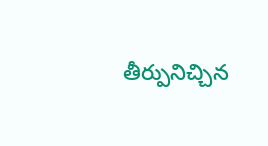తీర్పునిచ్చిన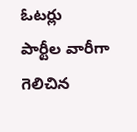ఓటర్లు
పార్టీల వారీగా గెలిచిన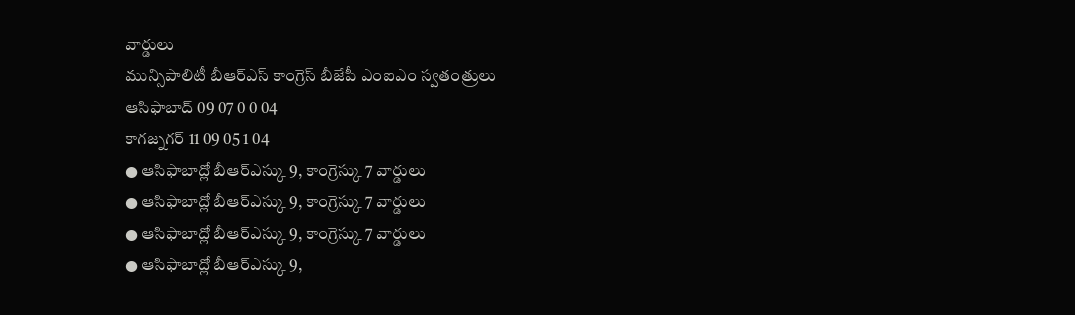వార్డులు
మున్సిపాలిటీ బీఆర్ఎస్ కాంగ్రెస్ బీజేపీ ఎంఐఎం స్వతంత్రులు
ఆసిఫాబాద్ 09 07 0 0 04
కాగజ్నగర్ 11 09 05 1 04
● ఆసిఫాబాద్లో బీఆర్ఎస్కు 9, కాంగ్రెస్కు 7 వార్డులు
● ఆసిఫాబాద్లో బీఆర్ఎస్కు 9, కాంగ్రెస్కు 7 వార్డులు
● ఆసిఫాబాద్లో బీఆర్ఎస్కు 9, కాంగ్రెస్కు 7 వార్డులు
● ఆసిఫాబాద్లో బీఆర్ఎస్కు 9,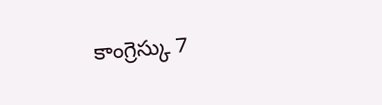కాంగ్రెస్కు 7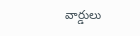వార్డులు